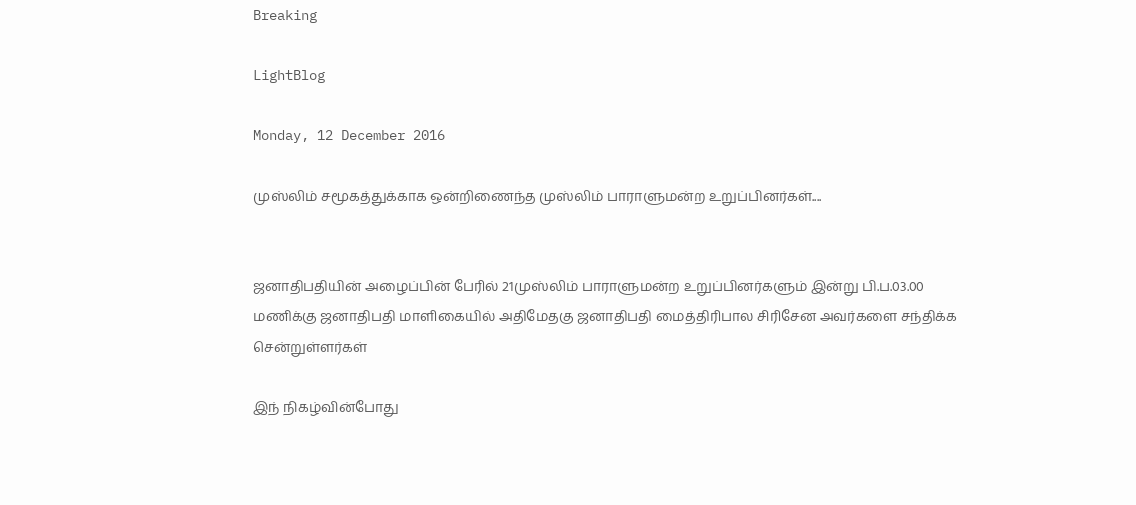Breaking

LightBlog

Monday, 12 December 2016

முஸ்லிம் சமூகத்துக்காக ஒன்றிணைந்த முஸ்லிம் பாராளுமன்ற உறுப்பினர்கள்....


ஜனாதிபதியின் அழைப்பின் பேரில் 21முஸ்லிம் பாராளுமன்ற உறுப்பினர்களும் இன்று பி.ப.03.00 மணிக்கு ஜனாதிபதி மாளிகையில் அதிமேதகு ஜனாதிபதி மைத்திரிபால சிரிசேன அவர்களை சந்திக்க சென்றுள்ளர்கள்

இந் நிகழ்வின்போது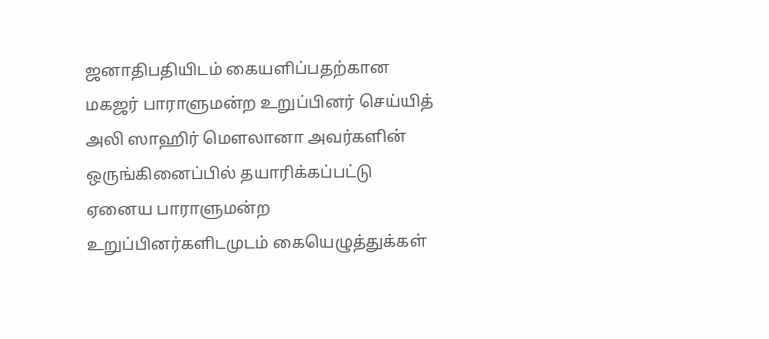ஜனாதிபதியிடம் கையளிப்பதற்கான மகஜர் பாராளுமன்ற உறுப்பினர் செய்யித் அலி ஸாஹிர் மௌலானா அவர்களின் ஒருங்கினைப்பில் தயாரிக்கப்பட்டு ஏனைய பாராளுமன்ற உறுப்பினர்களிடமுடம் கையெழுத்துக்கள்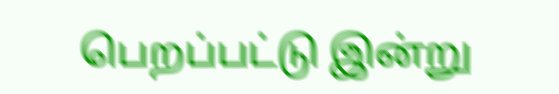பெறப்பட்டு இன்று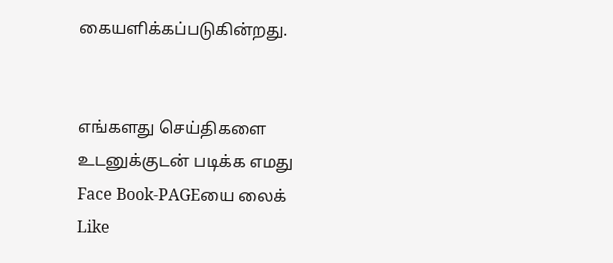கையளிக்கப்படுகின்றது.


எங்களது செய்திகளை உடனுக்குடன் படிக்க எமது Face Book-PAGEயை லைக் Like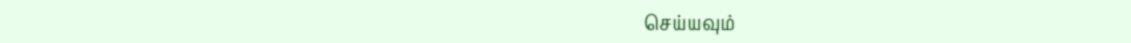செய்யவும்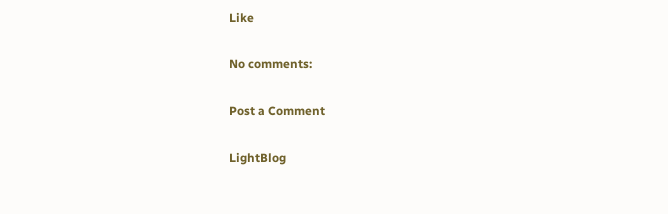Like

No comments:

Post a Comment

LightBlog